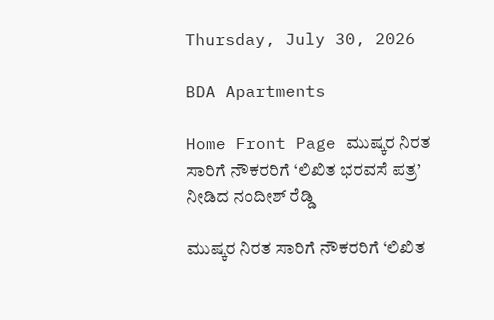Thursday, July 30, 2026

BDA Apartments

Home Front Page ಮುಷ್ಕರ ನಿರತ ಸಾರಿಗೆ ನೌಕರರಿಗೆ ‘ಲಿಖಿತ ಭರವಸೆ ಪತ್ರ’ ನೀಡಿದ ನಂದೀಶ್ ರೆಡ್ಡಿ

ಮುಷ್ಕರ ನಿರತ ಸಾರಿಗೆ ನೌಕರರಿಗೆ ‘ಲಿಖಿತ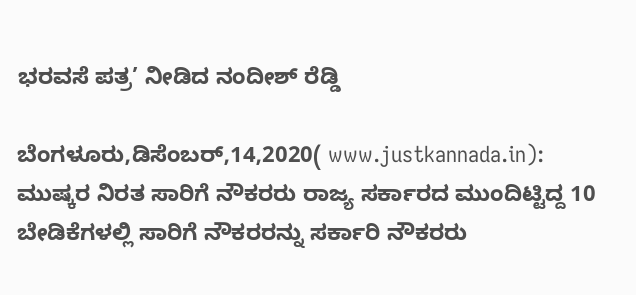ಭರವಸೆ ಪತ್ರ’ ನೀಡಿದ ನಂದೀಶ್ ರೆಡ್ಡಿ

ಬೆಂಗಳೂರು,ಡಿಸೆಂಬರ್,14,2020( www.justkannada.in):  ಮುಷ್ಕರ ನಿರತ ಸಾರಿಗೆ ನೌಕರರು ರಾಜ್ಯ ಸರ್ಕಾರದ ಮುಂದಿಟ್ಟಿದ್ದ 10 ಬೇಡಿಕೆಗಳಲ್ಲಿ ಸಾರಿಗೆ ನೌಕರರನ್ನು ಸರ್ಕಾರಿ ನೌಕರರು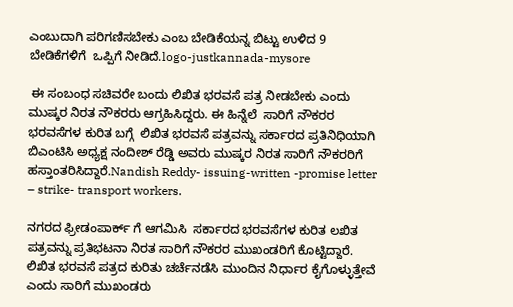ಎಂಬುದಾಗಿ ಪರಿಗಣಿಸಬೇಕು ಎಂಬ ಬೇಡಿಕೆಯನ್ನ ಬಿಟ್ಟು ಉಳಿದ 9 ಬೇಡಿಕೆಗಳಿಗೆ  ಒಪ್ಪಿಗೆ ನೀಡಿದೆ.logo-justkannada-mysore

 ಈ ಸಂಬಂಧ ಸಚಿವರೇ ಬಂದು ಲಿಖಿತ ಭರವಸೆ ಪತ್ರ ನೀಡಬೇಕು ಎಂದು ಮುಷ್ಕರ ನಿರತ ನೌಕರರು ಆಗ್ರಹಿಸಿದ್ದರು. ಈ ಹಿನ್ನೆಲೆ  ಸಾರಿಗೆ ನೌಕರರ ಭರವಸೆಗಳ ಕುರಿತ ಬಗ್ಗೆ  ಲಿಖಿತ ಭರವಸೆ ಪತ್ರವನ್ನು ಸರ್ಕಾರದ ಪ್ರತಿನಿಧಿಯಾಗಿ ಬಿಎಂಟಿಸಿ ಅಧ್ಯಕ್ಷ ನಂದೀಶ್ ರೆಡ್ಡಿ ಅವರು ಮುಷ್ಕರ ನಿರತ ಸಾರಿಗೆ ನೌಕರರಿಗೆ ಹಸ್ತಾಂತರಿಸಿದ್ದಾರೆ.Nandish Reddy- issuing-written -promise letter – strike- transport workers.

ನಗರದ ಫ್ರೀಡಂಪಾರ್ಕ್ ಗೆ ಆಗಮಿಸಿ  ಸರ್ಕಾರದ ಭರವಸೆಗಳ ಕುರಿತ ಲಖಿತ ಪತ್ರವನ್ನು ಪ್ರತಿಭಟನಾ ನಿರತ ಸಾರಿಗೆ ನೌಕರರ ಮುಖಂಡರಿಗೆ ಕೊಟ್ಟಿದ್ದಾರೆ. ಲಿಖಿತ ಭರವಸೆ ಪತ್ರದ ಕುರಿತು ಚರ್ಚೆನಡೆಸಿ ಮುಂದಿನ ನಿರ್ಧಾರ ಕೈಗೊಳ್ಳುತ್ತೇವೆ ಎಂದು ಸಾರಿಗೆ ಮುಖಂಡರು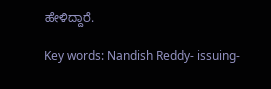ಹೇಳಿದ್ದಾರೆ.

Key words: Nandish Reddy- issuing-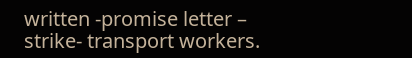written -promise letter – strike- transport workers.